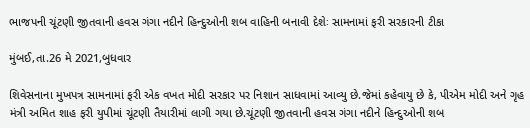ભાજપની ચૂંટણી જીતવાની હવસ ગંગા નદીને હિન્દુઓની શબ વાહિની બનાવી દેશેઃ સામનામાં ફરી સરકારની ટીકા

મુંબઈ,તા.26 મે 2021,બુધવાર

શિવેસનાના મુખપત્ર સામનામાં ફરી એક વખત મોદી સરકાર પર નિશાન સાધવામાં આવ્યુ છે.જેમાં કહેવાયુ છે કે, પીએમ મોદી અને ગૃહ મંત્રી અમિત શાહ ફરી યુપીમાં ચૂંટણી તૈયારીમાં લાગી ગયા છે.ચૂંટણી જીતવાની હવસ ગંગા નદીને હિન્દુઓની શબ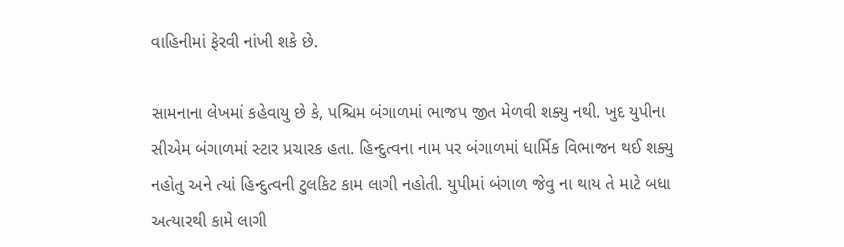વાહિનીમાં ફેરવી નાંખી શકે છે.

સામનાના લેખમાં કહેવાયુ છે કે, પશ્ચિમ બંગાળમાં ભાજપ જીત મેળવી શક્યુ નથી. ખુદ યુપીના સીએમ બંગાળમાં સ્ટાર પ્રચારક હતા. હિન્દુત્વના નામ પર બંગાળમાં ધાર્મિક વિભાજન થઈ શક્યુ નહોતુ અને ત્યાં હિન્દુત્વની ટુલકિટ કામ લાગી નહોતી. યુપીમાં બંગાળ જેવુ ના થાય તે માટે બધા અત્યારથી કામે લાગી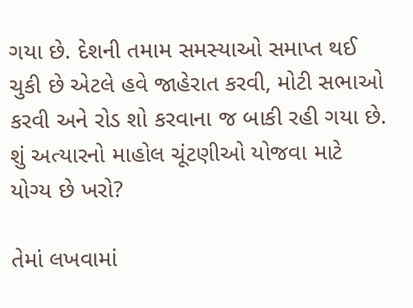ગયા છે. દેશની તમામ સમસ્યાઓ સમાપ્ત થઈ ચુકી છે એટલે હવે જાહેરાત કરવી, મોટી સભાઓ કરવી અને રોડ શો કરવાના જ બાકી રહી ગયા છે. શું અત્યારનો માહોલ ચૂંટણીઓ યોજવા માટે યોગ્ય છે ખરો?

તેમાં લખવામાં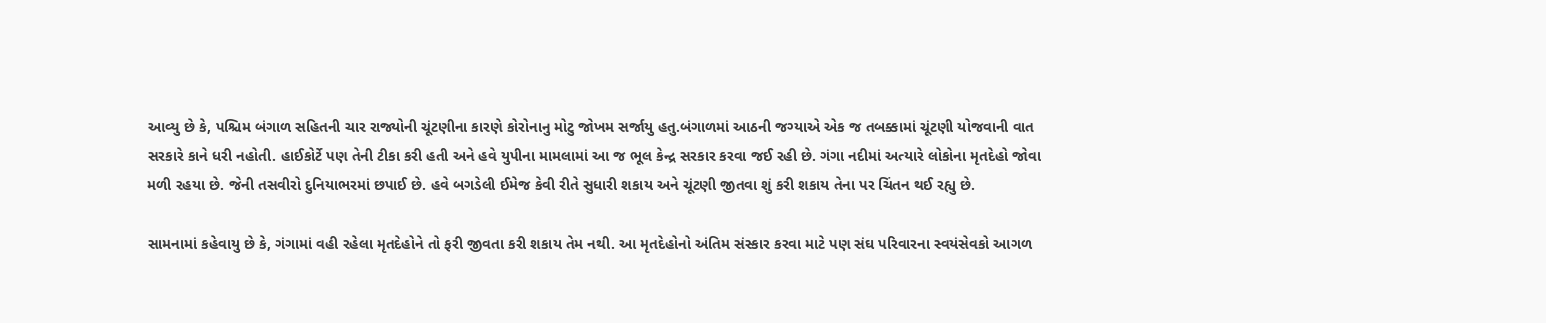આવ્યુ છે કે, પશ્ચિમ બંગાળ સહિતની ચાર રાજ્યોની ચૂંટણીના કારણે કોરોનાનુ મોટુ જોખમ સર્જાયુ હતુ.બંગાળમાં આઠની જગ્યાએ એક જ તબક્કામાં ચૂંટણી યોજવાની વાત સરકારે કાને ધરી નહોતી. હાઈકોર્ટે પણ તેની ટીકા કરી હતી અને હવે યુપીના મામલામાં આ જ ભૂલ કેન્દ્ર સરકાર કરવા જઈ રહી છે. ગંગા નદીમાં અત્યારે લોકોના મૃતદેહો જોવા મળી રહયા છે. જેની તસવીરો દુનિયાભરમાં છપાઈ છે. હવે બગડેલી ઈમેજ કેવી રીતે સુધારી શકાય અને ચૂંટણી જીતવા શું કરી શકાય તેના પર ચિંતન થઈ રહ્યુ છે.

સામનામાં કહેવાયુ છે કે, ગંગામાં વહી રહેલા મૃતદેહોને તો ફરી જીવતા કરી શકાય તેમ નથી. આ મૃતદેહોનો અંતિમ સંસ્કાર કરવા માટે પણ સંઘ પરિવારના સ્વયંસેવકો આગળ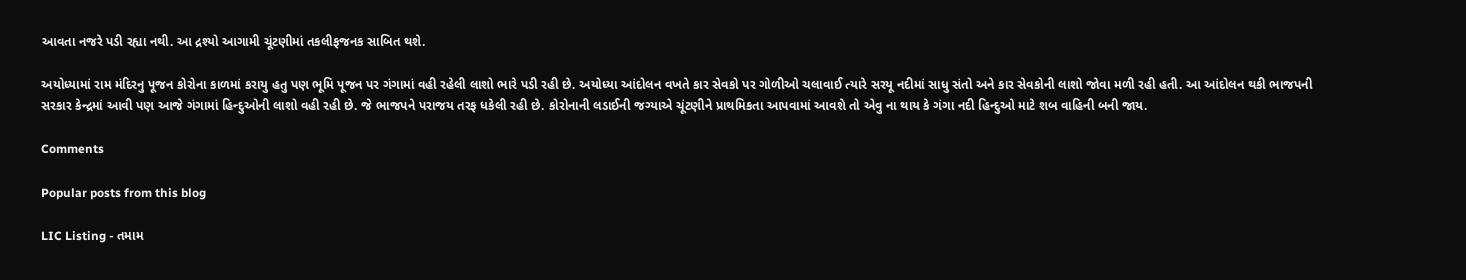આવતા નજરે પડી રહ્યા નથી. આ દ્રશ્યો આગામી ચૂંટણીમાં તકલીફજનક સાબિત થશે.

અયોધ્યામાં રામ મંદિરનુ પૂજન કોરોના કાળમાં કરાયુ હતુ પણ ભૂમિ પૂજન પર ગંગામાં વહી રહેલી લાશો ભારે પડી રહી છે. અયોધ્યા આંદોલન વખતે કાર સેવકો પર ગોળીઓ ચલાવાઈ ત્યારે સરયૂ નદીમાં સાધુ સંતો અને કાર સેવકોની લાશો જોવા મળી રહી હતી. આ આંદોલન થકી ભાજપની સરકાર કેન્દ્રમાં આવી પણ આજે ગંગામાં હિન્દુઓની લાશો વહી રહી છે. જે ભાજપને પરાજય તરફ ધકેલી રહી છે. કોરોનાની લડાઈની જગ્યાએ ચૂંટણીને પ્રાથમિકતા આપવામાં આવશે તો એવુ ના થાય કે ગંગા નદી હિન્દુઓ માટે શબ વાહિની બની જાય.

Comments

Popular posts from this blog

LIC Listing - તમામ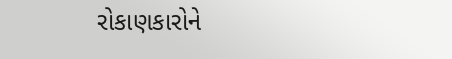રોકાણકારોને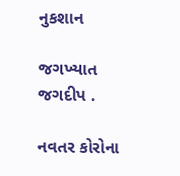નુકશાન

જગખ્યાત જગદીપ .

નવતર કોરોના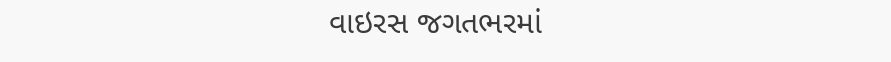વાઇરસ જગતભરમાં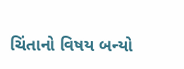ચિંતાનો વિષય બન્યો